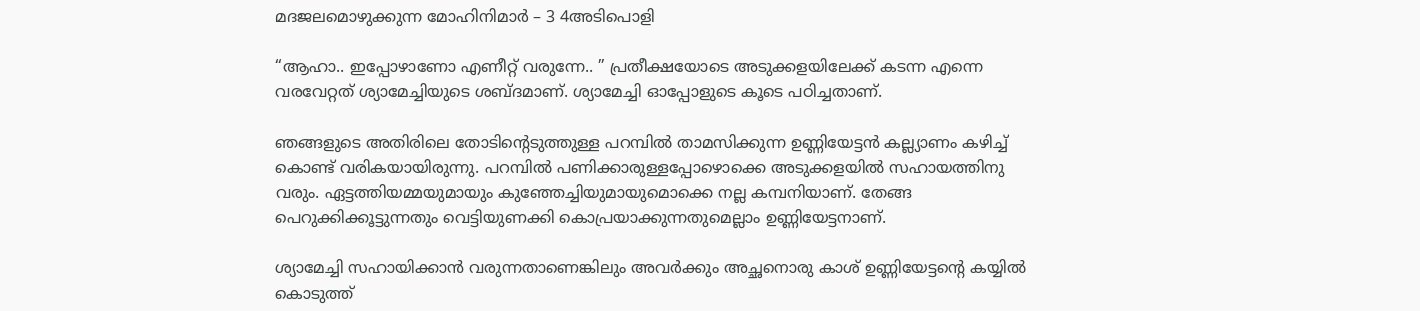മദജലമൊഴുക്കുന്ന മോഹിനിമാര്‍ – 3 4അടിപൊളി

“ആഹാ.. ഇപ്പോഴാണോ എണീറ്റ്‌ വരുന്നേ.. ” പ്രതീക്ഷയോടെ അടുക്കളയിലേക്ക് കടന്ന എന്നെ വരവേറ്റത് ശ്യാമേച്ചിയുടെ ശബ്ദമാണ്. ശ്യാമേച്ചി ഓപ്പോളുടെ കൂടെ പഠിച്ചതാണ്.

ഞങ്ങളുടെ അതിരിലെ തോടിന്‍റെടുത്തുള്ള പറമ്പില്‍ താമസിക്കുന്ന ഉണ്ണിയേട്ടന്‍ കല്ല്യാണം കഴിച്ച് കൊണ്ട് വരികയായിരുന്നു. പറമ്പില്‍ പണിക്കാരുള്ളപ്പോഴൊക്കെ അടുക്കളയില്‍ സഹായത്തിനു വരും. ഏട്ടത്തിയമ്മയുമായും കുഞ്ഞേച്ചിയുമായുമൊക്കെ നല്ല കമ്പനിയാണ്. തേങ്ങ പെറുക്കിക്കൂട്ടുന്നതും വെട്ടിയുണക്കി കൊപ്രയാക്കുന്നതുമെല്ലാം ഉണ്ണിയേട്ടനാണ്.

ശ്യാമേച്ചി സഹായിക്കാന്‍ വരുന്നതാണെങ്കിലും അവര്‍ക്കും അച്ഛനൊരു കാശ് ഉണ്ണിയേട്ടന്റെ കയ്യില്‍ കൊടുത്ത്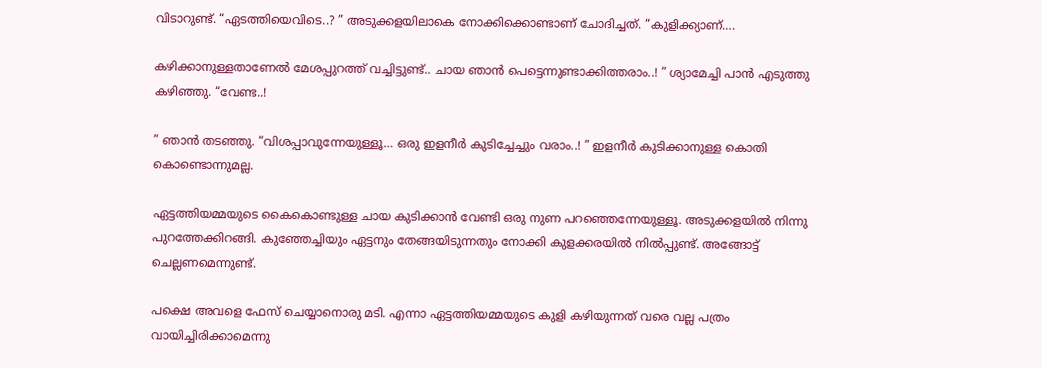വിടാറുണ്ട്. “ഏടത്തിയെവിടെ..? ” അടുക്കളയിലാകെ നോക്കിക്കൊണ്ടാണ് ചോദിച്ചത്. “കുളിക്ക്യാണ്….

കഴിക്കാനുള്ളതാണേല്‍ മേശപ്പുറത്ത് വച്ചിട്ടുണ്ട്.. ചായ ഞാന്‍ പെട്ടെന്നുണ്ടാക്കിത്തരാം..! ” ശ്യാമേച്ചി പാന്‍ എടുത്തു കഴിഞ്ഞു. “വേണ്ട..!

” ഞാന്‍ തടഞ്ഞു. “വിശപ്പാവുന്നേയുള്ളൂ… ഒരു ഇളനീര്‍ കുടിച്ചേച്ചും വരാം..! ” ഇളനീര്‍ കുടിക്കാനുള്ള കൊതി കൊണ്ടൊന്നുമല്ല.

ഏട്ടത്തിയമ്മയുടെ കൈകൊണ്ടുള്ള ചായ കുടിക്കാന്‍ വേണ്ടി ഒരു നുണ പറഞ്ഞെന്നേയുള്ളൂ. അടുക്കളയില്‍ നിന്നു പുറത്തേക്കിറങ്ങി. കുഞ്ഞേച്ചിയും ഏട്ടനും തേങ്ങയിടുന്നതും നോക്കി കുളക്കരയില്‍ നില്‍പ്പുണ്ട്. അങ്ങോട്ട്‌ ചെല്ലണമെന്നുണ്ട്.

പക്ഷെ അവളെ ഫേസ് ചെയ്യാനൊരു മടി. എന്നാ ഏട്ടത്തിയമ്മയുടെ കുളി കഴിയുന്നത്‌ വരെ വല്ല പത്രം വായിച്ചിരിക്കാമെന്നു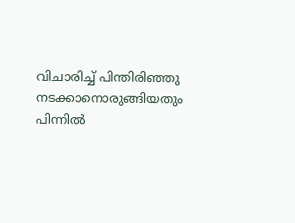വിചാരിച്ച് പിന്തിരിഞ്ഞു നടക്കാനൊരുങ്ങിയതും പിന്നില്‍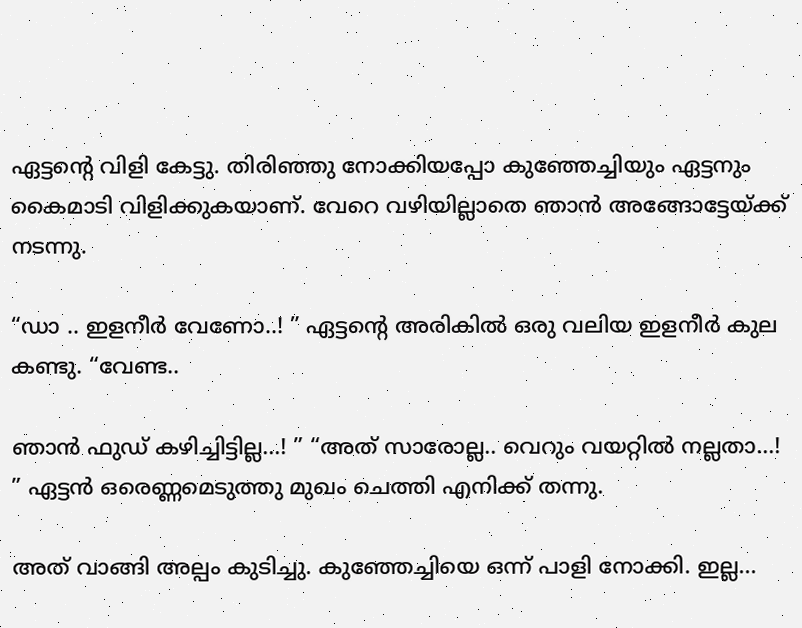ഏട്ടന്റെ വിളി കേട്ടു. തിരിഞ്ഞു നോക്കിയപ്പോ കുഞ്ഞേച്ചിയും ഏട്ടനും കൈമാടി വിളിക്കുകയാണ്. വേറെ വഴിയില്ലാതെ ഞാന്‍ അങ്ങോട്ടേയ്ക്ക് നടന്നു.

“ഡാ .. ഇളനീര്‍ വേണോ..! ” ഏട്ടന്‍റെ അരികില്‍ ഒരു വലിയ ഇളനീര്‍ കുല കണ്ടു. “വേണ്ട..

ഞാന്‍ ഫുഡ്‌ കഴിച്ചിട്ടില്ല…! ” “അത് സാരോല്ല.. വെറും വയറ്റില്‍ നല്ലതാ…! ” ഏട്ടന്‍ ഒരെണ്ണമെടുത്തു മുഖം ചെത്തി എനിക്ക് തന്നു.

അത് വാങ്ങി അല്പം കുടിച്ചു. കുഞ്ഞേച്ചിയെ ഒന്ന് പാളി നോക്കി. ഇല്ല…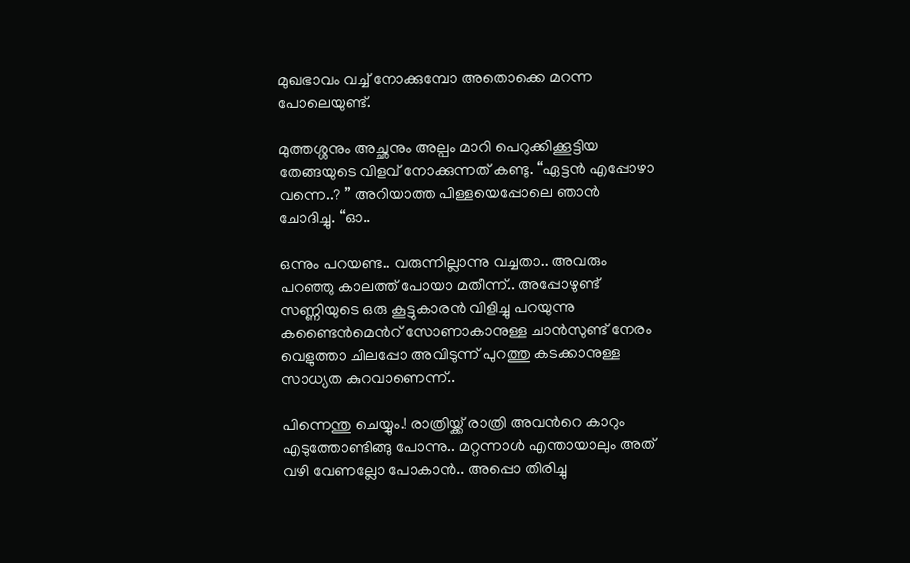മുഖഭാവം വച്ച് നോക്കുമ്പോ അതൊക്കെ മറന്ന പോലെയുണ്ട്.

മുത്തശ്ശനും അച്ഛനും അല്പം മാറി പെറുക്കിക്കൂട്ടിയ തേങ്ങയുടെ വിളവ്‌ നോക്കുന്നത് കണ്ടു. “ഏട്ടന്‍ എപ്പോഴാ വന്നെ..? ” അറിയാത്ത പിള്ളയെപ്പോലെ ഞാന്‍ ചോദിച്ചു. “ഓ..

ഒന്നും പറയണ്ട.. വരുന്നില്ലാന്നു വച്ചതാ.. അവരും പറഞ്ഞു കാലത്ത് പോയാ മതീന്ന്.. അപ്പോഴുണ്ട് സണ്ണിയുടെ ഒരു കൂട്ടുകാരന്‍ വിളിച്ചു പറയുന്നു കണ്ടൈന്‍മെന്‍റ് സോണാകാനുള്ള ചാന്‍സുണ്ട് നേരം വെളുത്താ ചിലപ്പോ അവിടുന്ന് പുറത്തു കടക്കാനുള്ള സാധ്യത കുറവാണെന്ന്..

പിന്നെന്തു ചെയ്യും.! രാത്രിയ്ക്ക് രാത്രി അവന്‍റെ കാറും എടുത്തോണ്ടിങ്ങു പോന്നു.. മറ്റന്നാള്‍ എന്തായാലും അത് വഴി വേണല്ലോ പോകാന്‍.. അപ്പൊ തിരിച്ചു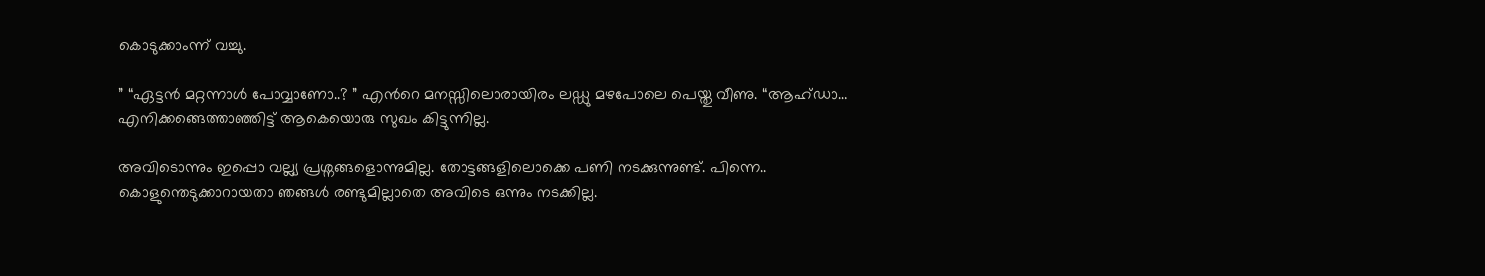കൊടുക്കാംന്ന് വച്ചു.

” “ഏട്ടന്‍ മറ്റന്നാള്‍ പോവ്വാണോ..? ” എന്‍റെ മനസ്സിലൊരായിരം ലഡ്ഡു മഴപോലെ പെയ്തു വീണു. “ആഹ്ഡാ… എനിക്കങ്ങെത്താഞ്ഞിട്ട് ആകെയൊരു സുഖം കിട്ടുന്നില്ല.

അവിടൊന്നും ഇപ്പൊ വല്ല്യ പ്രശ്നങ്ങളൊന്നുമില്ല. തോട്ടങ്ങളിലൊക്കെ പണി നടക്കുന്നുണ്ട്. പിന്നെ.. കൊളുന്തെടുക്കാറായതാ ഞങ്ങള്‍ രണ്ടുമില്ലാതെ അവിടെ ഒന്നും നടക്കില്ല.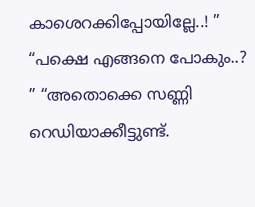കാശെറക്കിപ്പോയില്ലേ..! ” “പക്ഷെ എങ്ങനെ പോകും..? ” “അതൊക്കെ സണ്ണി റെഡിയാക്കീട്ടുണ്ട്.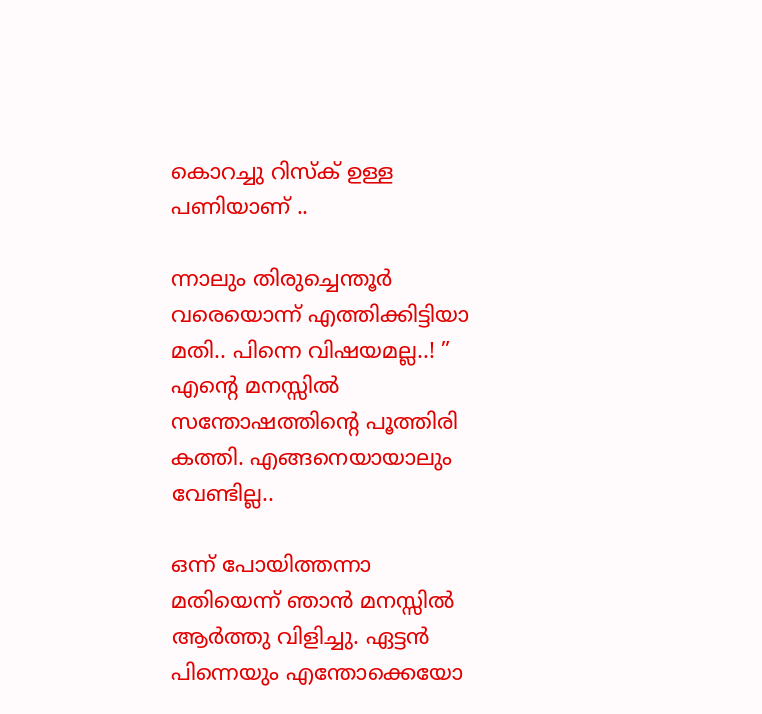കൊറച്ചു റിസ്ക്‌ ഉള്ള പണിയാണ് ..

ന്നാലും തിരുച്ചെന്തൂര്‍ വരെയൊന്ന് എത്തിക്കിട്ടിയാ മതി.. പിന്നെ വിഷയമല്ല..! ” എന്‍റെ മനസ്സില്‍ സന്തോഷത്തിന്റെ പൂത്തിരി കത്തി. എങ്ങനെയായാലും വേണ്ടില്ല..

ഒന്ന് പോയിത്തന്നാ മതിയെന്ന് ഞാന്‍ മനസ്സില്‍ ആര്‍ത്തു വിളിച്ചു. ഏട്ടന്‍ പിന്നെയും എന്തോക്കെയോ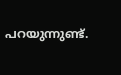പറയുന്നുണ്ട്.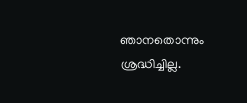ഞാനതൊന്നും ശ്രദ്ധിച്ചില്ല.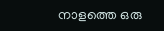നാളത്തെ ഒരു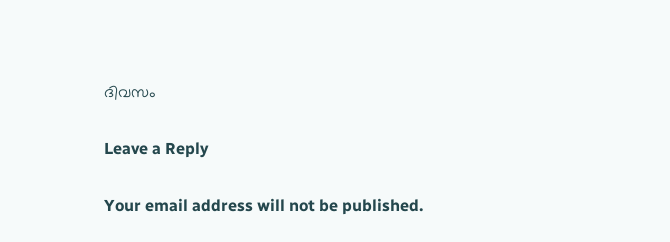ദിവസം

Leave a Reply

Your email address will not be published.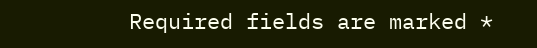Required fields are marked *